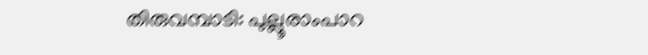തിരുവമ്പാടി: പുല്ലൂരാംപാറ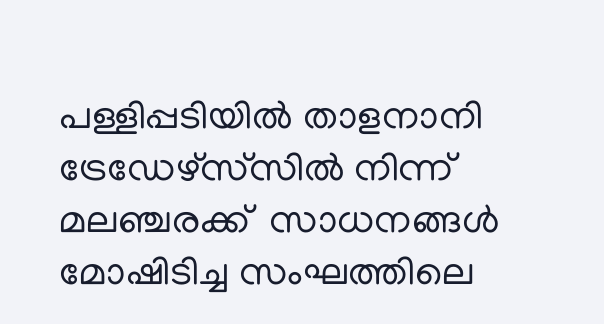പള്ളിപ്പടിയിൽ താളനാനി ട്രേഡേഴ്സ്‌സിൽ നിന്ന് മലഞ്ചരക്ക്  സാധനങ്ങൾ മോഷിടിച്ച സംഘത്തിലെ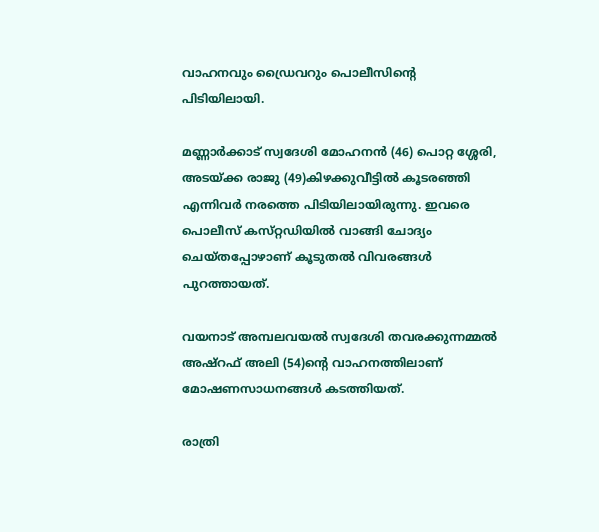വാഹനവും ഡ്രൈവറും പൊലീസിന്റെ പിടിയിലായി.

മണ്ണാർക്കാട് സ്വദേശി മോഹനൻ (46) പൊറ്റ ശ്ശേരി, അടയ്ക്ക രാജു (49)കിഴക്കുവീട്ടിൽ കൂടരഞ്ഞി എന്നിവർ നരത്തെ പിടിയിലായിരുന്നു. ഇവരെ പൊലീസ് കസ്‌റ്റഡിയിൽ വാങ്ങി ചോദ്യം ചെയ്ത‌പ്പോഴാണ് കൂടുതൽ വിവരങ്ങൾ പുറത്തായത്.

വയനാട് അമ്പലവയൽ സ്വദേശി തവരക്കുന്നമ്മൽ അഷ്റഫ് അലി (54)ന്റെ വാഹനത്തിലാണ് മോഷണസാധനങ്ങൾ കടത്തിയത്.

രാത്രി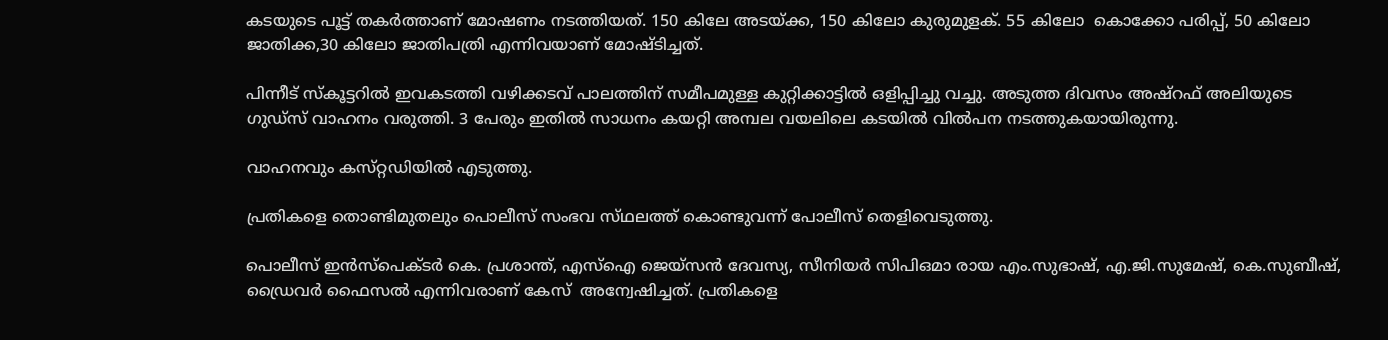കടയുടെ പൂട്ട് തകർത്താണ് മോഷണം നടത്തിയത്. 150 കിലേ അടയ്ക്ക, 150 കിലോ കുരുമുളക്. 55 കിലോ  കൊക്കോ പരിപ്പ്, 50 കിലോ ജാതിക്ക,30 കിലോ ജാതിപത്രി എന്നിവയാണ് മോഷ്ടിച്ചത്.

പിന്നീട് സ്‌കൂട്ടറിൽ ഇവകടത്തി വഴിക്കടവ് പാലത്തിന് സമീപമുള്ള കുറ്റിക്കാട്ടിൽ ഒളിപ്പിച്ചു വച്ചു. അടുത്ത ദിവസം അഷ്റഫ് അലിയുടെ ഗുഡ്‌സ് വാഹനം വരുത്തി. 3 പേരും ഇതിൽ സാധനം കയറ്റി അമ്പല വയലിലെ കടയിൽ വിൽപന നടത്തുകയായിരുന്നു.

വാഹനവും കസ്‌റ്റഡിയിൽ എടുത്തു.

പ്രതികളെ തൊണ്ടിമുതലും പൊലീസ് സംഭവ സ്‌ഥലത്ത് കൊണ്ടുവന്ന് പോലീസ് തെളിവെടുത്തു.

പൊലീസ് ഇൻസ്പെക്ടർ കെ. പ്രശാന്ത്, എസ്ഐ ജെയ്‌സൻ ദേവസ്യ, സീനിയർ സിപിഒമാ രായ എം.സുഭാഷ്, എ.ജി.സുമേഷ്, കെ.സുബീഷ്, ഡ്രൈവർ ഫൈസൽ എന്നിവരാണ് കേസ്  അന്വേഷിച്ചത്. പ്രതികളെ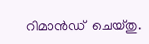റിമാൻഡ്  ചെയ്തു.